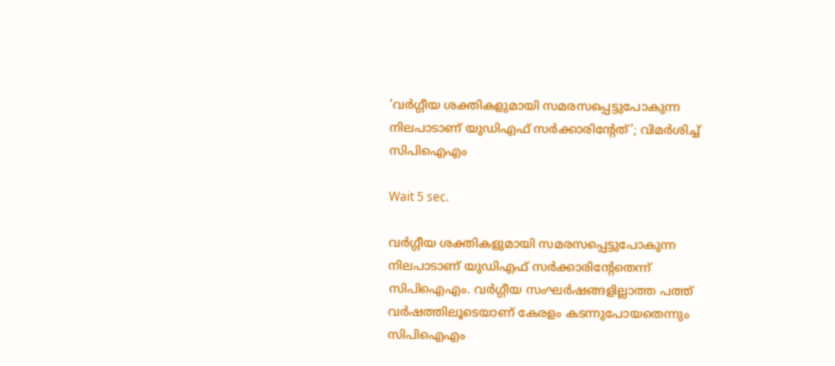‘വർഗ്ഗീയ ശക്തികളുമായി സമരസപ്പെട്ടുപോകുന്ന നിലപാടാണ്‌ യുഡിഎഫ് സ‌ർക്കാരിന്റേത്’; വിമർശിച്ച് സിപിഐഎം

Wait 5 sec.

വർഗ്ഗീയ ശക്തികളുമായി സമരസപ്പെട്ടുപോകുന്ന നിലപാടാണ്‌ യുഡിഎഫ് സ‌ർക്കാരിന്റേതെന്ന് സിപിഐഎം. വർഗ്ഗീയ സംഘർഷങ്ങളില്ലാത്ത പത്ത്‌ വർഷത്തിലൂടെയാണ് കേരളം കടന്നുപോയതെന്നും സിപിഐഎം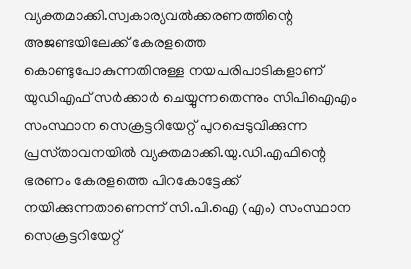വ്യക്തമാക്കി.സ്വകാര്യവൽക്കരണത്തിന്റെ അജണ്ടയിലേക്ക്‌ കേരളത്തെ കൊണ്ടുപോകുന്നതിനുള്ള നയപരിപാടികളാണ്‌ യുഡിഎഫ് സർക്കാർ ചെയ്യുന്നതെന്നും സിപിഐഎം സംസ്ഥാന സെക്രട്ടറിയേറ്റ്‌ പുറപ്പെടുവിക്കുന്ന പ്രസ്‌താവനയിൽ വ്യക്തമാക്കി.യു.ഡി.എഫിന്റെ ഭരണം കേരളത്തെ പിറകോട്ടേക്ക്‌ നയിക്കുന്നതാണെന്ന്‌ സി.പി.ഐ (എം) സംസ്ഥാന സെക്രട്ടറിയേറ്റ്‌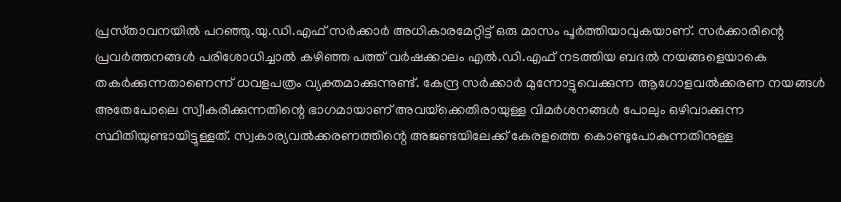പ്രസ്‌താവനയിൽ പറഞ്ഞു.യു.ഡി.എഫ്‌ സർക്കാർ അധികാരമേറ്റിട്ട്‌ ഒരു മാസം പൂർത്തിയാവുകയാണ്‌. സർക്കാരിന്റെ പ്രവർത്തനങ്ങൾ പരിശോധിച്ചാൽ കഴിഞ്ഞ പത്ത്‌ വർഷക്കാലം എൽ.ഡി.എഫ്‌ നടത്തിയ ബദൽ നയങ്ങളെയാകെ തകർക്കുന്നതാണെന്ന്‌ ധവളപത്രം വ്യക്തമാക്കുന്നുണ്ട്‌. കേന്ദ്ര സർക്കാർ മുന്നോട്ടുവെക്കുന്ന ആഗോളവൽക്കരണ നയങ്ങൾ അതേപോലെ സ്വീകരിക്കുന്നതിന്റെ ഭാഗമായാണ്‌ അവയ്‌ക്കെതിരായുള്ള വിമർശനങ്ങൾ പോലും ഒഴിവാക്കുന്ന സ്ഥിതിയുണ്ടായിട്ടുള്ളത്‌. സ്വകാര്യവൽക്കരണത്തിന്റെ അജണ്ടയിലേക്ക്‌ കേരളത്തെ കൊണ്ടുപോകുന്നതിനുള്ള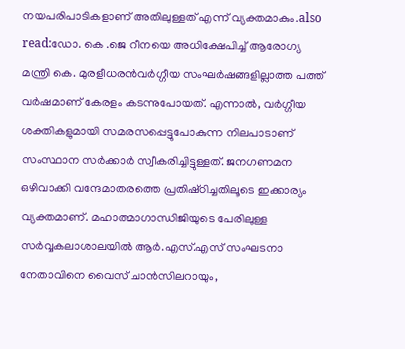നയപരിപാടികളാണ്‌ അതിലുള്ളത്‌ എന്ന്‌ വ്യക്തമാകും.also read:ഡോ. കെ .ജെ റീനയെ അധിക്ഷേപിച്ച് ആരോഗ്യ മന്ത്രി കെ. മുരളീധരൻവർഗ്ഗീയ സംഘർഷങ്ങളില്ലാത്ത പത്ത്‌ വർഷമാണ്‌ കേരളം കടന്നുപോയത്‌. എന്നാൽ, വർഗ്ഗീയ ശക്തികളുമായി സമരസപ്പെട്ടുപോകുന്ന നിലപാടാണ്‌ സംസ്ഥാന സർക്കാർ സ്വീകരിച്ചിട്ടുള്ളത്‌. ജനഗണമന ഒഴിവാക്കി വന്ദേമാതരത്തെ പ്രതിഷ്‌ഠിച്ചതിലൂടെ ഇക്കാര്യം വ്യക്തമാണ്‌. മഹാത്മാഗാന്ധിജിയുടെ പേരിലുള്ള സർവ്വകലാശാലയിൽ ആർ.എസ്‌.എസ്‌ സംഘടനാ നേതാവിനെ വൈസ്‌ ചാൻസിലറായും,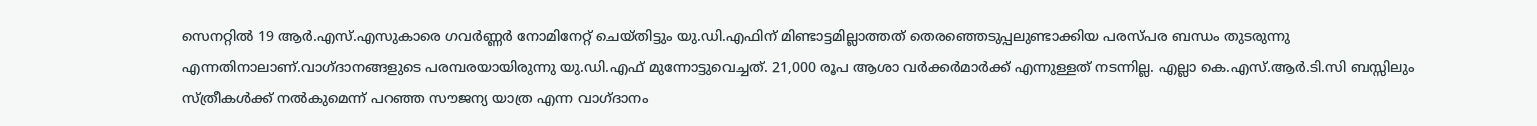സെനറ്റിൽ 19 ആർ.എസ്‌.എസുകാരെ ഗവർണ്ണർ നോമിനേറ്റ്‌ ചെയ്‌തിട്ടും യു.ഡി.എഫിന്‌ മിണ്ടാട്ടമില്ലാത്തത്‌ തെരഞ്ഞെടുപ്പലുണ്ടാക്കിയ പരസ്‌പര ബന്ധം തുടരുന്നു എന്നതിനാലാണ്‌.വാഗ്‌ദാനങ്ങളുടെ പരമ്പരയായിരുന്നു യു.ഡി.എഫ്‌ മുന്നോട്ടുവെച്ചത്‌. 21,000 രൂപ ആശാ വർക്കർമാർക്ക്‌ എന്നുള്ളത്‌ നടന്നില്ല. എല്ലാ കെ.എസ്‌.ആർ.ടി.സി ബസ്സിലും സ്‌ത്രീകൾക്ക്‌ നൽകുമെന്ന്‌ പറഞ്ഞ സൗജന്യ യാത്ര എന്ന വാഗ്‌ദാനം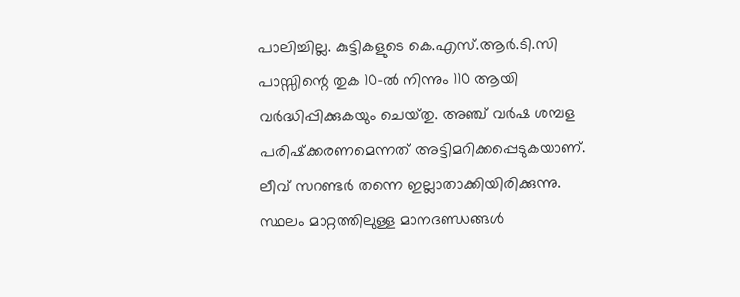പാലിച്ചില്ല. കുട്ടികളുടെ കെ.എസ്‌.ആർ.ടി.സി പാസ്സിന്റെ തുക 10-ൽ നിന്നും 110 ആയി വർദ്ധിപ്പിക്കുകയും ചെയ്‌തു. അഞ്ച്‌ വർഷ ശമ്പള പരിഷ്‌ക്കരണമെന്നത്‌ അട്ടിമറിക്കപ്പെടുകയാണ്‌. ലീവ്‌ സറണ്ടർ തന്നെ ഇല്ലാതാക്കിയിരിക്കുന്നു. സ്ഥലം മാറ്റത്തിലുള്ള മാനദണ്ഡങ്ങൾ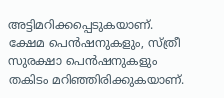അട്ടിമറിക്കപ്പെടുകയാണ്‌. ക്ഷേമ പെൻഷനുകളും, സ്‌ത്രീ സുരക്ഷാ പെൻഷനുകളും തകിടം മറിഞ്ഞിരിക്കുകയാണ്‌.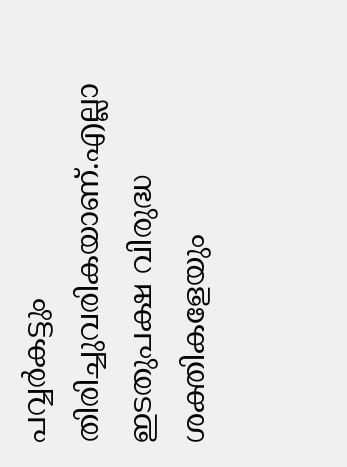പവ്വർകട്ടും തിരിച്ചുവരികയാണ്‌.എല്ലാ ഇടതുപക്ഷ വിരുദ്ധ ശക്തികളേയും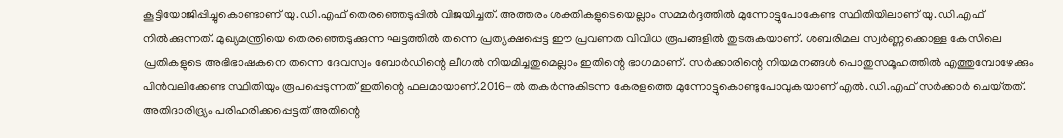കൂട്ടിയോജിപ്പിച്ചുകൊണ്ടാണ്‌ യു.ഡി.എഫ്‌ തെരഞ്ഞെടുപ്പിൽ വിജയിച്ചത്‌. അത്തരം ശക്തികളുടെയെല്ലാം സമ്മർദ്ദത്തിൽ മുന്നോട്ടുപോകേണ്ട സ്ഥിതിയിലാണ്‌ യു.ഡി.എഫ്‌ നിൽക്കുന്നത്‌. മുഖ്യമന്ത്രിയെ തെരഞ്ഞെടുക്കുന്ന ഘട്ടത്തിൽ തന്നെ പ്രത്യക്ഷപ്പെട്ട ഈ പ്രവണത വിവിധ രൂപങ്ങളിൽ തുടരുകയാണ്‌. ശബരിമല സ്വർണ്ണക്കൊള്ള കേസിലെ പ്രതികളുടെ അഭിഭാഷകനെ തന്നെ ദേവസ്വം ബോർഡിന്റെ ലീഗൽ നിയമിച്ചതുമെല്ലാം ഇതിന്റെ ഭാഗമാണ്‌. സർക്കാരിന്റെ നിയമനങ്ങൾ പൊതുസമൂഹത്തിൽ എത്തുമ്പോഴേക്കും പിൻവലിക്കേണ്ട സ്ഥിതിയും രൂപപ്പെടുന്നത്‌ ഇതിന്റെ ഫലമായാണ്‌.2016-ൽ തകർന്നുകിടന്ന കേരളത്തെ മുന്നോട്ടുകൊണ്ടുപോവുകയാണ്‌ എൽ.ഡി.എഫ്‌ സർക്കാർ ചെയ്‌തത്‌. അതിദാരിദ്ര്യം പരിഹരിക്കപ്പെട്ടത്‌ അതിന്റെ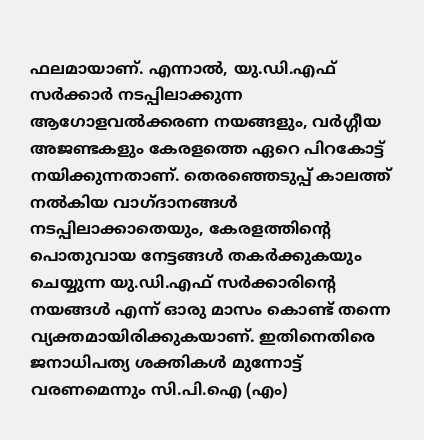ഫലമായാണ്‌. എന്നാൽ, യു.ഡി.എഫ്‌ സർക്കാർ നടപ്പിലാക്കുന്ന ആഗോളവൽക്കരണ നയങ്ങളും, വർഗ്ഗീയ അജണ്ടകളും കേരളത്തെ ഏറെ പിറകോട്ട്‌ നയിക്കുന്നതാണ്‌. തെരഞ്ഞെടുപ്പ്‌ കാലത്ത്‌ നൽകിയ വാഗ്‌ദാനങ്ങൾ നടപ്പിലാക്കാതെയും, കേരളത്തിന്റെ പൊതുവായ നേട്ടങ്ങൾ തകർക്കുകയും ചെയ്യുന്ന യു.ഡി.എഫ്‌ സർക്കാരിന്റെ നയങ്ങൾ എന്ന്‌ ഓരു മാസം കൊണ്ട്‌ തന്നെ വ്യക്തമായിരിക്കുകയാണ്‌. ഇതിനെതിരെ ജനാധിപത്യ ശക്തികൾ മുന്നോട്ട്‌ വരണമെന്നും സി.പി.ഐ (എം)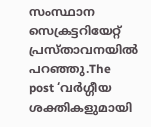സംസ്ഥാന സെക്രട്ടറിയേറ്റ്‌ പ്രസ്‌താവനയിൽ പറഞ്ഞു.The post ‘വർഗ്ഗീയ ശക്തികളുമായി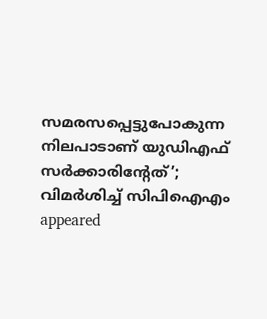സമരസപ്പെട്ടുപോകുന്ന നിലപാടാണ്‌ യുഡിഎഫ് സ‌ർക്കാരിന്റേത്’; വിമർശിച്ച് സിപിഐഎം appeared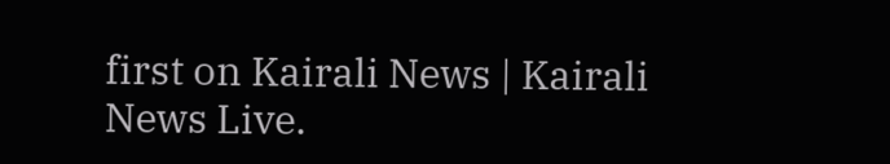first on Kairali News | Kairali News Live.